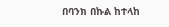በባንክ በኩል ከተላከ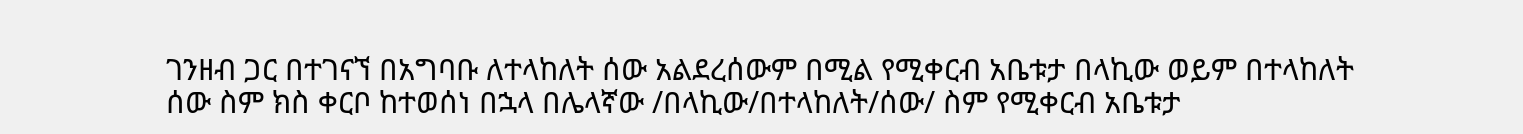ገንዘብ ጋር በተገናኘ በአግባቡ ለተላከለት ሰው አልደረሰውም በሚል የሚቀርብ አቤቱታ በላኪው ወይም በተላከለት ሰው ስም ክስ ቀርቦ ከተወሰነ በኋላ በሌላኛው /በላኪው/በተላከለት/ሰው/ ስም የሚቀርብ አቤቱታ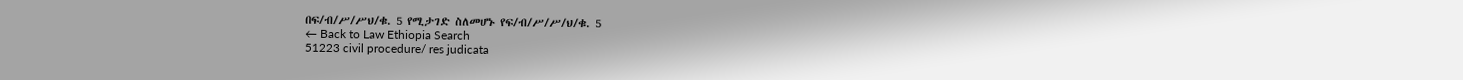በፍ/ብ/ሥ/ሥህ/ቁ. 5 የሚታገድ ስለመሆኑ የፍ/ብ/ሥ/ሥ/ህ/ቁ. 5
← Back to Law Ethiopia Search
51223 civil procedure/ res judicata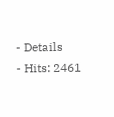- Details
- Hits: 2461